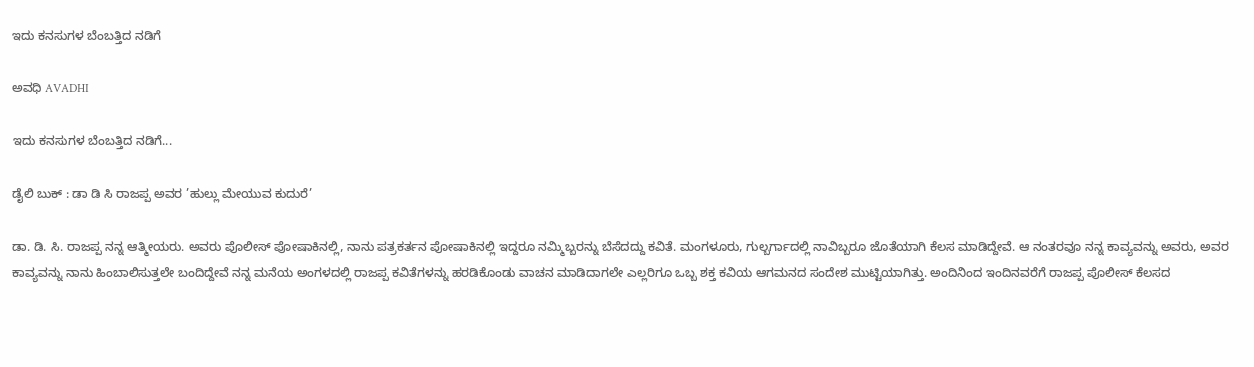ಇದು ಕನಸುಗಳ ಬೆಂಬತ್ತಿದ ನಡಿಗೆ‍

ಅವಧಿ AVADHI

ಇದು ಕನಸುಗಳ ಬೆಂಬತ್ತಿದ ನಡಿಗೆ...

ಡೈಲಿ ಬುಕ್ : ಡಾ ಡಿ ಸಿ ರಾಜಪ್ಪ ಅವರ ’ಹುಲ್ಲು ಮೇಯುವ ಕುದುರೆ’

ಡಾ. ಡಿ. ಸಿ. ರಾಜಪ್ಪ ನನ್ನ ಆತ್ಮೀಯರು. ಅವರು ಪೊಲೀಸ್ ಪೋಷಾಕಿನಲ್ಲಿ, ನಾನು ಪತ್ರಕರ್ತನ ಪೋಷಾಕಿನಲ್ಲಿ ಇದ್ದರೂ ನಮ್ಮಿಬ್ಬರನ್ನು ಬೆಸೆದದ್ದು ಕವಿತೆ. ಮಂಗಳೂರು, ಗುಲ್ಬರ್ಗಾದಲ್ಲಿ ನಾವಿಬ್ಬರೂ ಜೊತೆಯಾಗಿ ಕೆಲಸ ಮಾಡಿದ್ದೇವೆ. ಆ ನಂತರವೂ ನನ್ನ ಕಾವ್ಯವನ್ನು ಅವರು, ಅವರ ಕಾವ್ಯವನ್ನು ನಾನು ಹಿಂಬಾಲಿಸುತ್ತಲೇ ಬಂದಿದ್ದೇವೆ ನನ್ನ ಮನೆಯ ಅಂಗಳದಲ್ಲಿ ರಾಜಪ್ಪ ಕವಿತೆಗಳನ್ನು ಹರಡಿಕೊಂಡು ವಾಚನ ಮಾಡಿದಾಗಲೇ ಎಲ್ಲರಿಗೂ ಒಬ್ಬ ಶಕ್ತ ಕವಿಯ ಆಗಮನದ ಸಂದೇಶ ಮುಟ್ಟಿಯಾಗಿತ್ತು. ಅಂದಿನಿಂದ ಇಂದಿನವರೆಗೆ ರಾಜಪ್ಪ ಪೊಲೀಸ್ ಕೆಲಸದ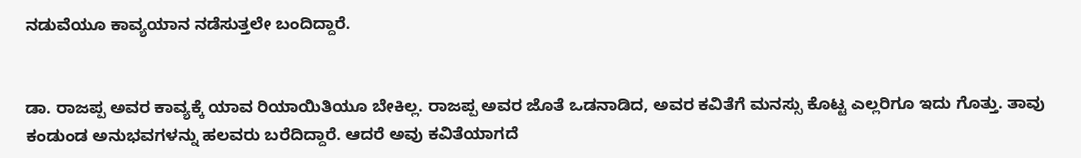ನಡುವೆಯೂ ಕಾವ್ಯಯಾನ ನಡೆಸುತ್ತಲೇ ಬಂದಿದ್ದಾರೆ.


ಡಾ. ರಾಜಪ್ಪ ಅವರ ಕಾವ್ಯಕ್ಕೆ ಯಾವ ರಿಯಾಯಿತಿಯೂ ಬೇಕಿಲ್ಲ. ರಾಜಪ್ಪ ಅವರ ಜೊತೆ ಒಡನಾಡಿದ, ಅವರ ಕವಿತೆಗೆ ಮನಸ್ಸು ಕೊಟ್ಟ ಎಲ್ಲರಿಗೂ ಇದು ಗೊತ್ತು. ತಾವು ಕಂಡುಂಡ ಅನುಭವಗಳನ್ನು ಹಲವರು ಬರೆದಿದ್ದಾರೆ. ಆದರೆ ಅವು ಕವಿತೆಯಾಗದೆ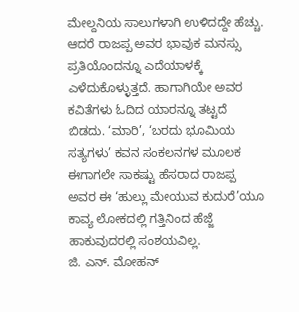ಮೇಲ್ದನಿಯ ಸಾಲುಗಳಾಗಿ ಉಳಿದದ್ದೇ ಹೆಚ್ಚು. ಆದರೆ ರಾಜಪ್ಪ ಅವರ ಭಾವುಕ ಮನಸ್ಸು ಪ್ರತಿಯೊಂದನ್ನೂ ಎದೆಯಾಳಕ್ಕೆ ಎಳೆದುಕೊಳ್ಳುತ್ತದೆ. ಹಾಗಾಗಿಯೇ ಅವರ ಕವಿತೆಗಳು ಓದಿದ ಯಾರನ್ನೂ ತಟ್ಟದೆ ಬಿಡದು. ‘ಮಾರಿ’, ‘ಬರದು ಭೂಮಿಯ ಸತ್ಯಗಳು’ ಕವನ ಸಂಕಲನಗಳ ಮೂಲಕ ಈಗಾಗಲೇ ಸಾಕಷ್ಟು ಹೆಸರಾದ ರಾಜಪ್ಪ ಅವರ ಈ ‘ಹುಲ್ಲು ಮೇಯುವ ಕುದುರೆ’ಯೂ ಕಾವ್ಯ ಲೋಕದಲ್ಲಿ ಗತ್ತಿನಿಂದ ಹೆಜ್ಜೆ ಹಾಕುವುದರಲ್ಲಿ ಸಂಶಯವಿಲ್ಲ.
ಜಿ. ಎನ್. ಮೋಹನ್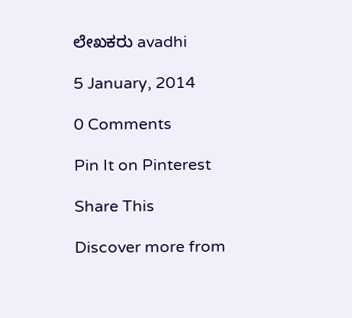ಲೇಖಕರು avadhi

5 January, 2014

0 Comments

Pin It on Pinterest

Share This

Discover more from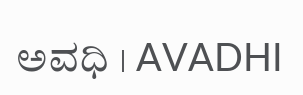ಅವಧಿ । AVADHI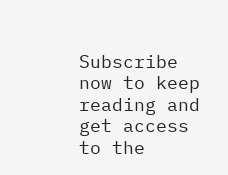Subscribe now to keep reading and get access to the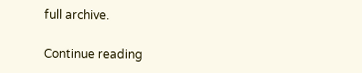full archive.

Continue reading